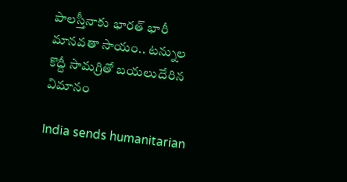పాలస్తీనాకు భారత్ భారీ మానవతా సాయం.. టన్నుల కొద్దీ సామగ్రితో బయలుదేరిన విమానం

India sends humanitarian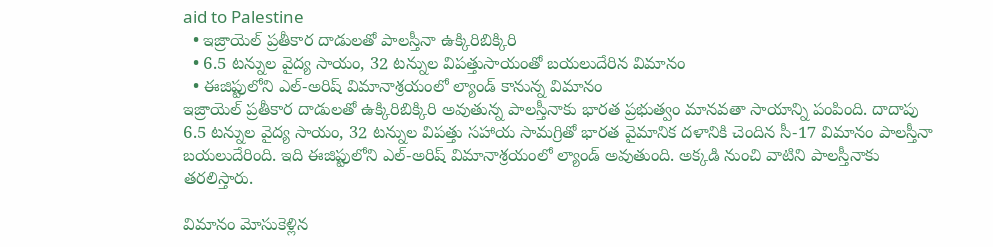aid to Palestine
  • ఇజ్రాయెల్ ప్రతీకార దాడులతో పాలస్తీనా ఉక్కిరిబిక్కిరి
  • 6.5 టన్నుల వైద్య సాయం, 32 టన్నుల విపత్తుసాయంతో బయలుదేరిన విమానం
  • ఈజిప్టులోని ఎల్-అరిష్ విమానాశ్రయంలో ల్యాండ్ కానున్న విమానం
ఇజ్రాయెల్ ప్రతీకార దాడులతో ఉక్కిరిబిక్కిరి అవుతున్న పాలస్తీనాకు భారత ప్రభుత్వం మానవతా సాయాన్ని పంపింది. దాదాపు 6.5 టన్నుల వైద్య సాయం, 32 టన్నుల విపత్తు సహాయ సామగ్రితో భారత వైమానిక దళానికి చెందిన సీ-17 విమానం పాలస్తీనా బయలుదేరింది. ఇది ఈజిప్టులోని ఎల్-అరిష్ విమానాశ్రయంలో ల్యాండ్ అవుతుంది. అక్కడి నుంచి వాటిని పాలస్తీనాకు తరలిస్తారు.

విమానం మోసుకెళ్లిన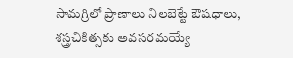సామగ్రిలో ప్రాణాలు నిలబెట్టే ఔషధాలు, శస్త్రచికిత్సకు అవసరమయ్యే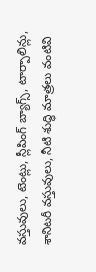వస్తువులు, టెంట్లు, స్లీపింగ్ బ్యాగ్స్, టార్పాలిన్లు, శానిటరీ వస్తువులు, నీటి శుద్ధి మాత్రలు వంటివి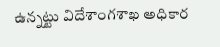ఉన్నట్టు విదేశాంగశాఖ అధికార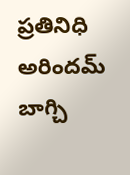ప్రతినిధి అరిందమ్ బాగ్చి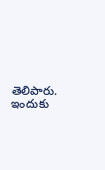తెలిపారు. ఇందుకు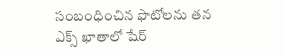సంబంధించిన ఫొటోలను తన ఎక్స్ ఖాతాలో షేర్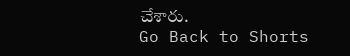చేశారు.
Go Back to Shorts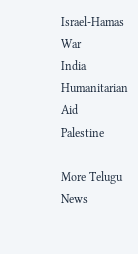Israel-Hamas War
India
Humanitarian Aid
Palestine

More Telugu News